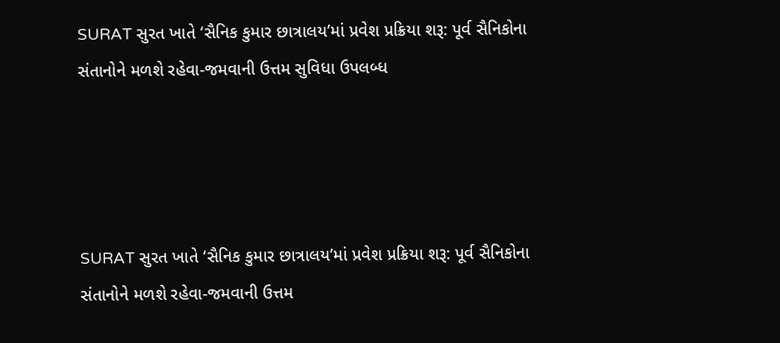SURAT સુરત ખાતે ‘સૈનિક કુમાર છાત્રાલય’માં પ્રવેશ પ્રક્રિયા શરૂ: પૂર્વ સૈનિકોના સંતાનોને મળશે રહેવા-જમવાની ઉત્તમ સુવિધા ઉપલબ્ધ




SURAT સુરત ખાતે ‘સૈનિક કુમાર છાત્રાલય’માં પ્રવેશ પ્રક્રિયા શરૂ: પૂર્વ સૈનિકોના સંતાનોને મળશે રહેવા-જમવાની ઉત્તમ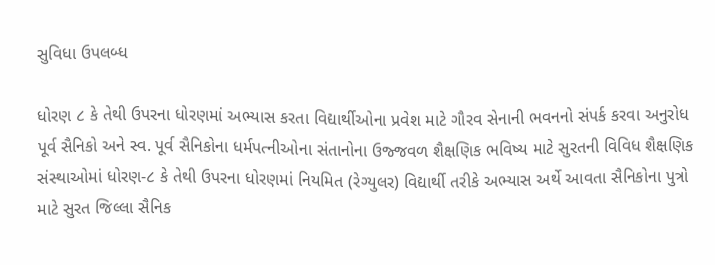સુવિધા ઉપલબ્ધ

ધોરણ ૮ કે તેથી ઉપરના ધોરણમાં અભ્યાસ કરતા વિદ્યાર્થીઓના પ્રવેશ માટે ગૌરવ સેનાની ભવનનો સંપર્ક કરવા અનુરોધ
પૂર્વ સૈનિકો અને સ્વ. પૂર્વ સૈનિકોના ધર્મપત્નીઓના સંતાનોના ઉજ્જવળ શૈક્ષણિક ભવિષ્ય માટે સુરતની વિવિધ શૈક્ષણિક સંસ્થાઓમાં ધોરણ-૮ કે તેથી ઉપરના ધોરણમાં નિયમિત (રેગ્યુલર) વિદ્યાર્થી તરીકે અભ્યાસ અર્થે આવતા સૈનિકોના પુત્રો માટે સુરત જિલ્લા સૈનિક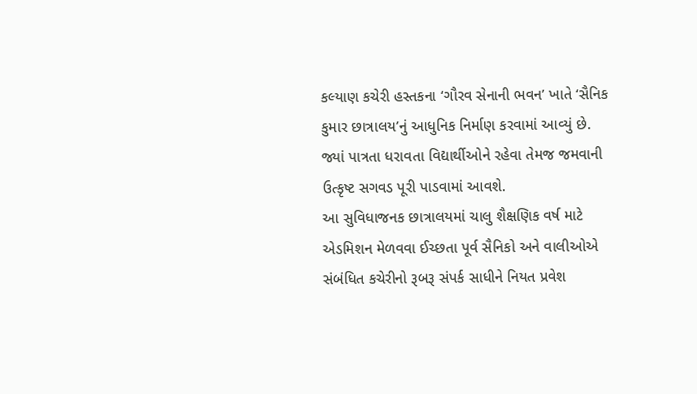કલ્યાણ કચેરી હસ્તકના ‘ગૌરવ સેનાની ભવન’ ખાતે ‘સૈનિક કુમાર છાત્રાલય’નું આધુનિક નિર્માણ કરવામાં આવ્યું છે. જ્યાં પાત્રતા ધરાવતા વિદ્યાર્થીઓને રહેવા તેમજ જમવાની ઉત્કૃષ્ટ સગવડ પૂરી પાડવામાં આવશે.
આ સુવિધાજનક છાત્રાલયમાં ચાલુ શૈક્ષણિક વર્ષ માટે એડમિશન મેળવવા ઈચ્છતા પૂર્વ સૈનિકો અને વાલીઓએ સંબંધિત કચેરીનો રૂબરૂ સંપર્ક સાધીને નિયત પ્રવેશ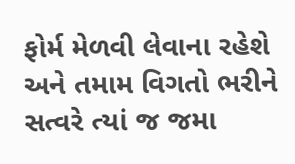ફોર્મ મેળવી લેવાના રહેશે અને તમામ વિગતો ભરીને સત્વરે ત્યાં જ જમા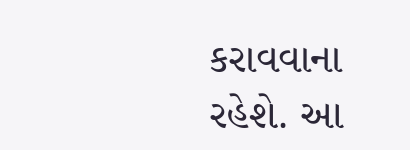કરાવવાના રહેશે. આ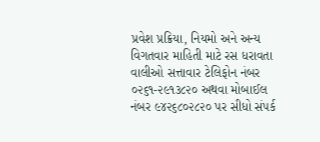પ્રવેશ પ્રક્રિયા, નિયમો અને અન્ય વિગતવાર માહિતી માટે રસ ધરાવતા વાલીઓ સત્તાવાર ટેલિફોન નંબર ૦૨૬૧-૨૯૧૩૮૨૦ અથવા મોબાઈલ નંબર ૯૪૨૬૮૦૨૮૨૦ પર સીધો સંપર્ક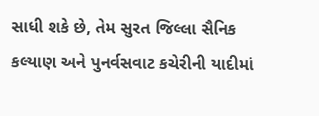સાધી શકે છે, તેમ સુરત જિલ્લા સૈનિક કલ્યાણ અને પુનર્વસવાટ કચેરીની યાદીમાં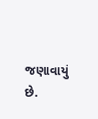જણાવાયું છે.